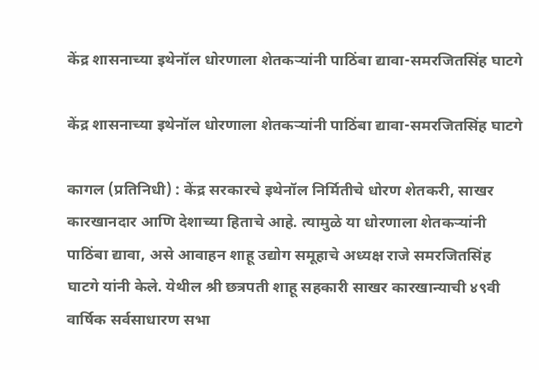केंद्र शासनाच्या इथेनॉल धोरणाला शेतकऱ्यांनी पाठिंबा द्यावा-समरजितसिंह घाटगे

केंद्र शासनाच्या इथेनॉल धोरणाला शेतकऱ्यांनी पाठिंबा द्यावा-समरजितसिंह घाटगे

कागल (प्रतिनिधी) : केंद्र सरकारचे इथेनॉल निर्मितीचे धोरण शेतकरी, साखर कारखानदार आणि देशाच्या हिताचे आहे. त्यामुळे या धोरणाला शेतकऱ्यांनी पाठिंबा द्यावा, असे आवाहन शाहू उद्योग समूहाचे अध्यक्ष राजे समरजितसिंह घाटगे यांनी केले. येथील श्री छत्रपती शाहू सहकारी साखर कारखान्याची ४९वी वार्षिक सर्वसाधारण सभा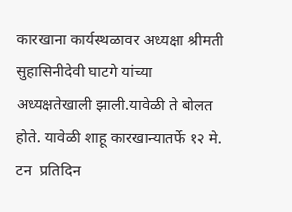कारखाना कार्यस्थळावर अध्यक्षा श्रीमती सुहासिनीदेवी घाटगे यांच्या अध्यक्षतेखाली झाली.यावेळी ते बोलत होते. यावेळी शाहू कारखान्यातर्फे १२ मे. टन  प्रतिदिन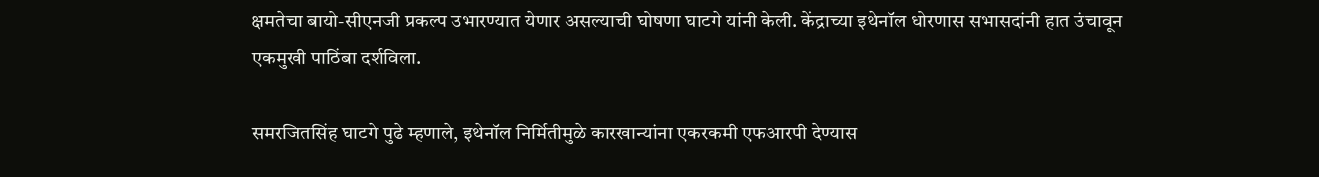क्षमतेचा बायो-सीएनजी प्रकल्प उभारण्यात येणार असल्याची घोषणा घाटगे यांनी केली. केंद्राच्या इथेनॉल धोरणास सभासदांनी हात उंचावून एकमुखी पाठिंबा दर्शविला.

समरजितसिंह घाटगे पुढे म्हणाले, इथेनॉल निर्मितीमुळे कारखान्यांना एकरकमी एफआरपी देण्यास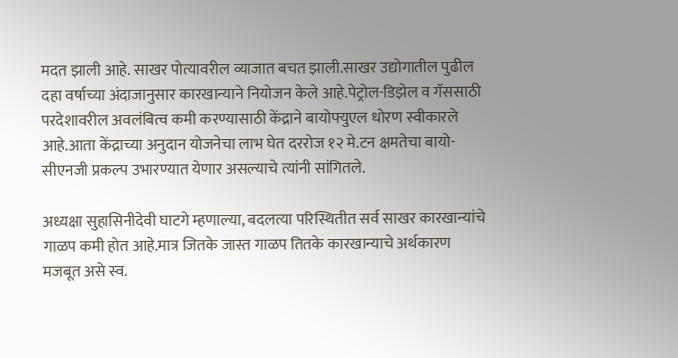मदत झाली आहे. साखर पोत्यावरील व्याजात बचत झाली.साखर उद्योगातील पुढील दहा वर्षाच्या अंदाजानुसार कारखान्याने नियोजन केले आहे.पेट्रोल-डिझेल व गॅससाठी परदेशावरील अवलंबित्व कमी करण्यासाठी केंद्राने बायोफ्युएल धोरण स्वीकारले आहे.आता केंद्राच्या अनुदान योजनेचा लाभ घेत दररोज १२ मे.टन क्षमतेचा बायो-सीएनजी प्रकल्प उभारण्यात येणार असल्याचे त्यांनी सांगितले.

अध्यक्षा सुहासिनीदेवी घाटगे म्हणाल्या, बदलत्या परिस्थितीत सर्व साखर कारखान्यांचे गाळप कमी होत आहे.मात्र जितके जास्त गाळप तितके कारखान्याचे अर्थकारण मजबूत असे स्व.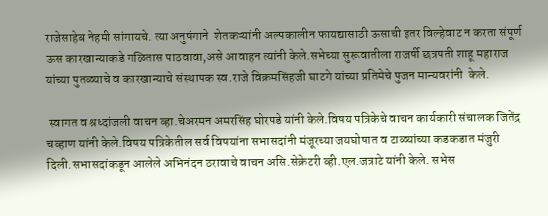राजेसाहेब नेहमी सांगायचे. त्या अनुषंगाने  शेतकऱ्यांनी अल्पकालीन फायद्यासाठी ऊसाची इतर विल्हेवाट न करता संपूर्ण ऊस कारखान्याकडे गळितास पाठवावा,असे आवाहन त्यांनी केले.सभेच्या सुरूवातीला राजर्षी छत्रपती शाहू महाराज यांच्या पुतळ्याचे व कारखान्याचे संस्थापक स्व.राजे विक्रमसिंहजी घाटगे यांच्या प्रतिमेचे पुजन मान्यवरांनी  केले.

 स्वागत व श्रध्दांजली वाचन व्हा.चेअरमन अमरसिंह घोरपडे यांनी केले.विषय पत्रिकेचे वाचन कार्यकारी संचालक जितेंद्र चव्हाण यांनी केले.विषय पत्रिकेतील सर्व विषयांना सभासदांनी मंजूरच्या जयघोषात व टाळ्यांच्या कडकडात मंजुरी दिली.सभासदांकडून आलेले अभिनंदन ठरावाचे वाचन असि.सेक्रेटरी व्ही.एल.जत्राटे यांनी केले. सभेस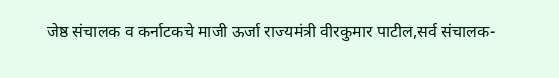जेष्ठ संचालक व कर्नाटकचे माजी ऊर्जा राज्यमंत्री वीरकुमार पाटील,सर्व संचालक-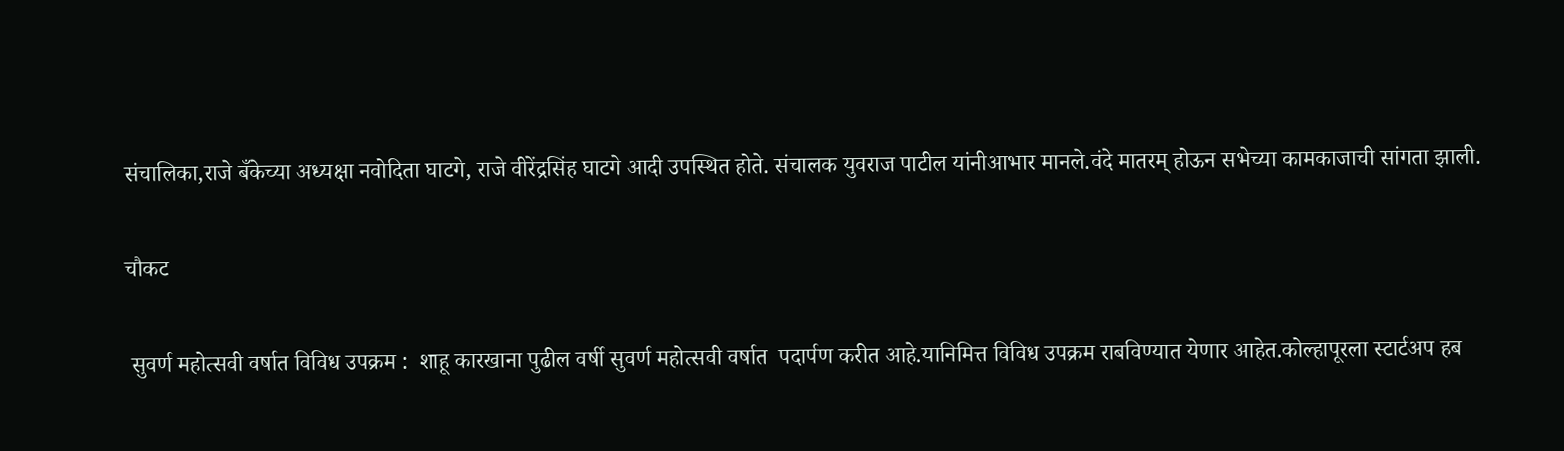संचालिका,राजे बँकेच्या अध्यक्षा नवोदिता घाटगे, राजे वीरेंद्रसिंह घाटगे आदी उपस्थित होते. संचालक युवराज पाटील यांनीआभार मानले.वंदे मातरम् होऊन सभेच्या कामकाजाची सांगता झाली.

चौकट

 सुवर्ण महोत्सवी वर्षात विविध उपक्रम :  शाहू कारखाना पुढील वर्षी सुवर्ण महोत्सवी वर्षात  पदार्पण करीत आहे.यानिमित्त विविध उपक्रम राबविण्यात येणार आहेत.कोल्हापूरला स्टार्टअप हब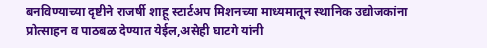बनविण्याच्या दृष्टीने राजर्षी शाहू स्टार्टअप मिशनच्या माध्यमातून स्थानिक उद्योजकांना प्रोत्साहन व पाठबळ देण्यात येईल,असेही घाटगे यांनी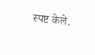स्पष्ट केले.